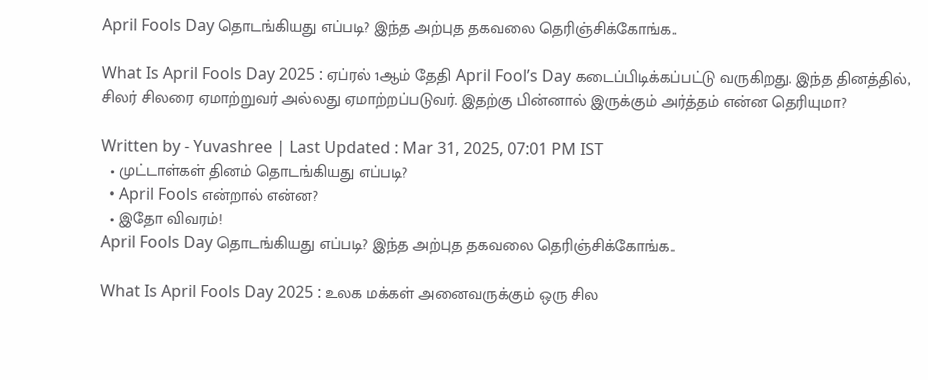April Fools Day தொடங்கியது எப்படி? இந்த அற்புத தகவலை தெரிஞ்சிக்கோங்க..

What Is April Fools Day 2025 : ஏப்ரல் 1ஆம் தேதி April Fool’s Day கடைப்பிடிக்கப்பட்டு வருகிறது. இந்த தினத்தில், சிலர் சிலரை ஏமாற்றுவர் அல்லது ஏமாற்றப்படுவர். இதற்கு பின்னால் இருக்கும் அர்த்தம் என்ன தெரியுமா?

Written by - Yuvashree | Last Updated : Mar 31, 2025, 07:01 PM IST
  • முட்டாள்கள் தினம் தொடங்கியது எப்படி?
  • April Fools என்றால் என்ன?
  • இதோ விவரம்!
April Fools Day தொடங்கியது எப்படி? இந்த அற்புத தகவலை தெரிஞ்சிக்கோங்க..

What Is April Fools Day 2025 : உலக மக்கள் அனைவருக்கும் ஒரு சில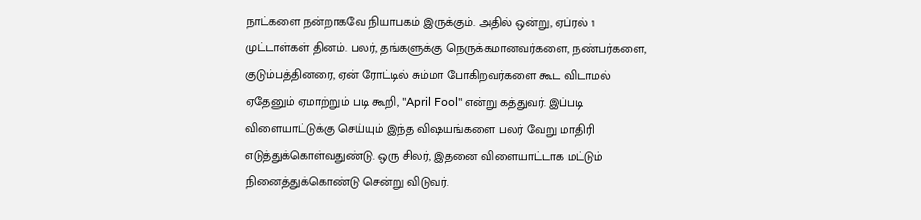நாட்களை நன்றாகவே நியாபகம் இருக்கும். அதில் ஒன்று, ஏப்ரல் 1 முட்டாள்கள் தினம். பலர், தங்களுக்கு நெருக்கமானவர்களை, நண்பர்களை, குடும்பத்தினரை, ஏன் ரோட்டில் சும்மா போகிறவர்களை கூட விடாமல் ஏதேனும் ஏமாற்றும் படி கூறி, "April Fool" என்று கத்துவர். இப்படி விளையாட்டுக்கு செய்யும் இந்த விஷயங்களை பலர் வேறு மாதிரி எடுத்துக்கொள்வதுண்டு. ஒரு சிலர், இதனை விளையாட்டாக மட்டும் நினைத்துக்கொண்டு சென்று விடுவர்.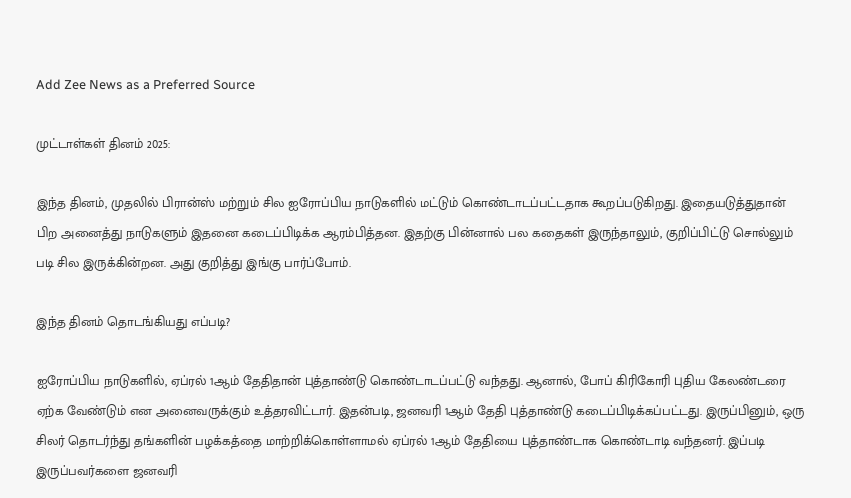Add Zee News as a Preferred Source

முட்டாள்கள் தினம் 2025:

இந்த தினம், முதலில் பிரான்ஸ் மற்றும் சில ஐரோப்பிய நாடுகளில் மட்டும் கொண்டாடப்பட்டதாக கூறப்படுகிறது. இதையடுத்துதான் பிற அனைத்து நாடுகளும் இதனை கடைப்பிடிக்க ஆரம்பித்தன. இதற்கு பின்னால் பல கதைகள் இருந்தாலும், குறிப்பிட்டு சொல்லும் படி சில இருக்கின்றன. அது குறித்து இங்கு பார்ப்போம்.

இந்த தினம் தொடங்கியது எப்படி?

ஐரோப்பிய நாடுகளில், ஏப்ரல் 1ஆம் தேதிதான் புத்தாண்டு கொண்டாடப்பட்டு வந்தது. ஆனால், போப் கிரிகோரி புதிய கேலண்டரை ஏற்க வேண்டும் என அனைவருக்கும் உத்தரவிட்டார். இதன்படி, ஜனவரி 1ஆம் தேதி புத்தாண்டு கடைப்பிடிக்கப்பட்டது. இருப்பினும், ஒரு சிலர் தொடர்ந்து தங்களின் பழக்கத்தை மாற்றிக்கொள்ளாமல் ஏப்ரல் 1ஆம் தேதியை புத்தாண்டாக கொண்டாடி வந்தனர். இப்படி இருப்பவர்களை ஜனவரி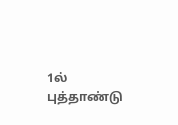1ல் புத்தாண்டு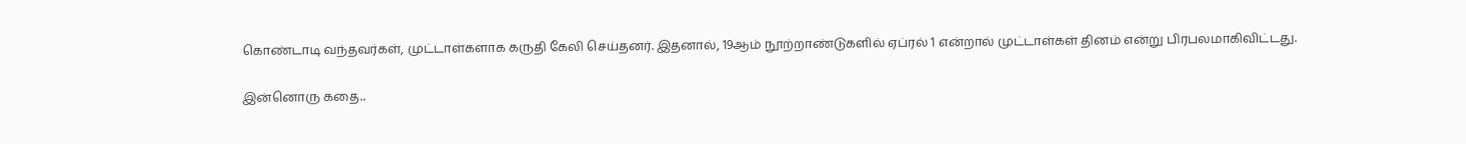கொண்டாடி வந்தவர்கள், முட்டாள்களாக கருதி கேலி செய்தனர். இதனால், 19ஆம் நூற்றாண்டுகளில் ஏப்ரல் 1 என்றால் முட்டாள்கள் தினம் என்று பிரபலமாகிவிட்டது.

இன்னொரு கதை..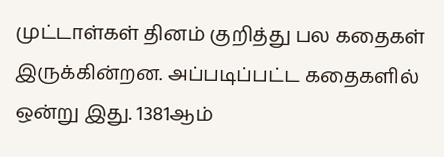முட்டாள்கள் தினம் குறித்து பல கதைகள் இருக்கின்றன. அப்படிப்பட்ட கதைகளில் ஒன்று இது. 1381ஆம்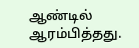ஆண்டில் ஆரம்பித்தது.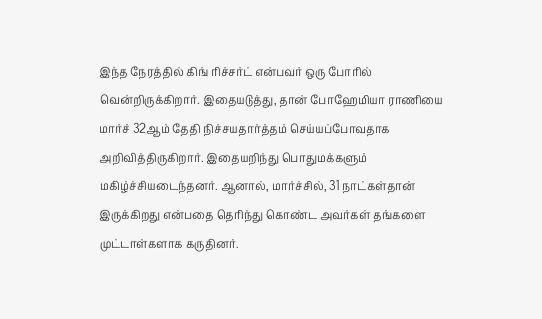இந்த நேரத்தில் கிங் ரிச்சர்ட் என்பவர் ஒரு போரில் வென்றிருக்கிறார். இதையடுத்து, தான் போஹேமியா ராணியை மார்ச் 32ஆம் தேதி நிச்சயதார்த்தம் செய்யப்போவதாக அறிவித்திருகிறார். இதையறிந்து பொதுமக்களும் மகிழ்ச்சியடைந்தனர். ஆனால், மார்ச்சில், 31 நாட்கள்தான் இருக்கிறது என்பதை தெரிந்து கொண்ட அவர்கள் தங்களை முட்டாள்களாக கருதினர்.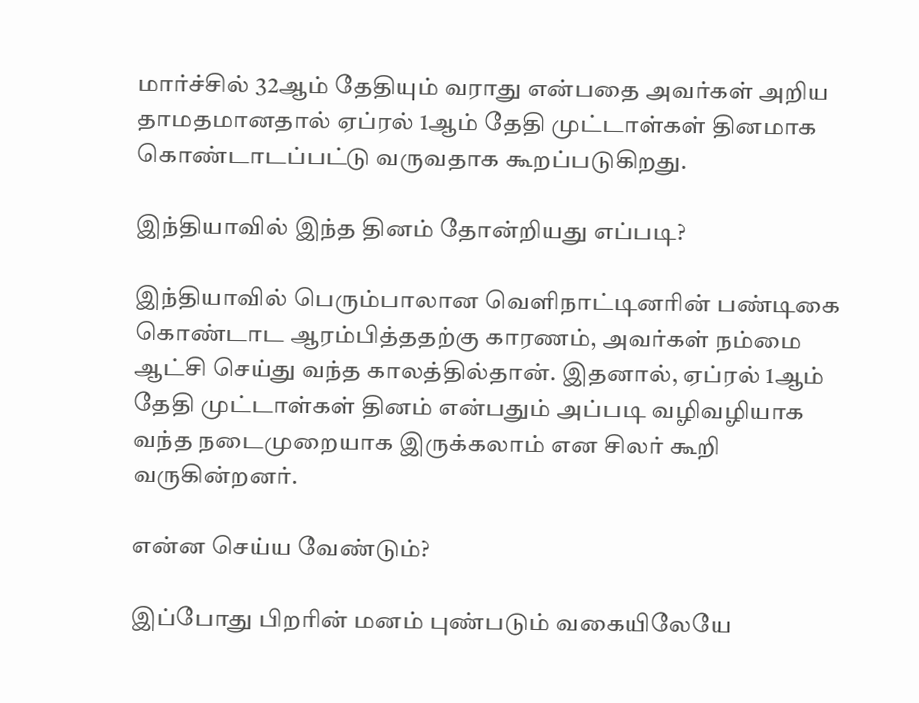மார்ச்சில் 32ஆம் தேதியும் வராது என்பதை அவர்கள் அறிய தாமதமானதால் ஏப்ரல் 1ஆம் தேதி முட்டாள்கள் தினமாக கொண்டாடப்பட்டு வருவதாக கூறப்படுகிறது.

இந்தியாவில் இந்த தினம் தோன்றியது எப்படி?

இந்தியாவில் பெரும்பாலான வெளிநாட்டினரின் பண்டிகை கொண்டாட ஆரம்பித்ததற்கு காரணம், அவர்கள் நம்மை ஆட்சி செய்து வந்த காலத்தில்தான். இதனால், ஏப்ரல் 1ஆம் தேதி முட்டாள்கள் தினம் என்பதும் அப்படி வழிவழியாக வந்த நடைமுறையாக இருக்கலாம் என சிலர் கூறி வருகின்றனர்.

என்ன செய்ய வேண்டும்?

இப்போது பிறரின் மனம் புண்படும் வகையிலேயே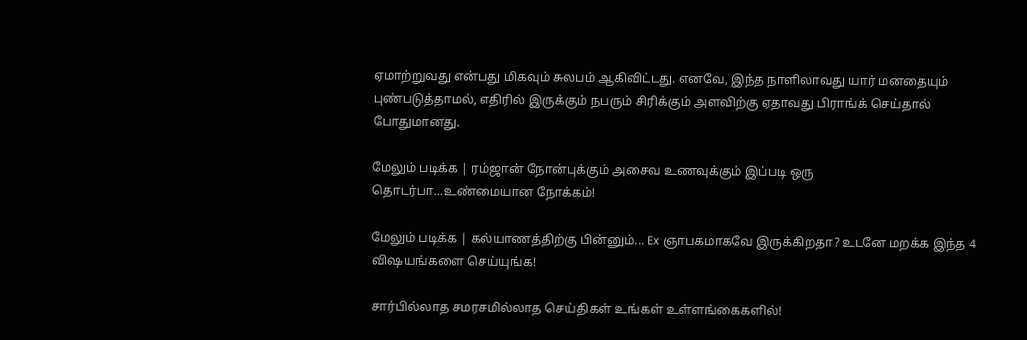ஏமாற்றுவது என்பது மிகவும் சுலபம் ஆகிவிட்டது. எனவே, இந்த நாளிலாவது யார் மனதையும் புண்படுத்தாமல், எதிரில் இருக்கும் நபரும் சிரிக்கும் அளவிற்கு ஏதாவது பிராங்க் செய்தால் போதுமானது.

மேலும் படிக்க | ரம்ஜான் நோன்புக்கும் அசைவ உணவுக்கும் இப்படி ஒரு தொடர்பா...உண்மையான நோக்கம்!

மேலும் படிக்க | கல்யாணத்திற்கு பின்னும்... Ex ஞாபகமாகவே இருக்கிறதா? உடனே மறக்க இந்த 4 விஷயங்களை செய்யுங்க!

சார்பில்லாத சமரசமில்லாத செய்திகள் உங்கள் உள்ளங்கைகளில்!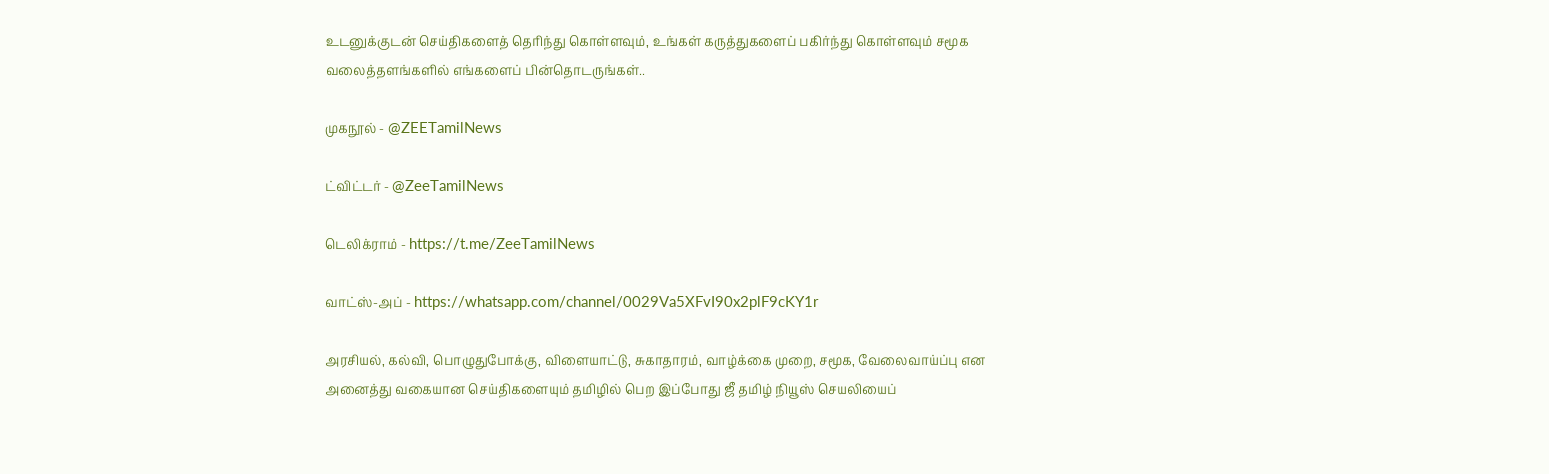உடனுக்குடன் செய்திகளைத் தெரிந்து கொள்ளவும், உங்கள் கருத்துகளைப் பகிர்ந்து கொள்ளவும் சமூக வலைத்தளங்களில் எங்களைப் பின்தொடருங்கள்..

முகநூல் - @ZEETamilNews

ட்விட்டர் - @ZeeTamilNews

டெலிக்ராம் - https://t.me/ZeeTamilNews

வாட்ஸ்-அப் - https://whatsapp.com/channel/0029Va5XFvI90x2plF9cKY1r

அரசியல், கல்வி, பொழுதுபோக்கு, விளையாட்டு, சுகாதாரம், வாழ்க்கை முறை, சமூக, வேலைவாய்ப்பு என அனைத்து வகையான செய்திகளையும் தமிழில் பெற இப்போது ஜீ தமிழ் நியூஸ் செயலியைப்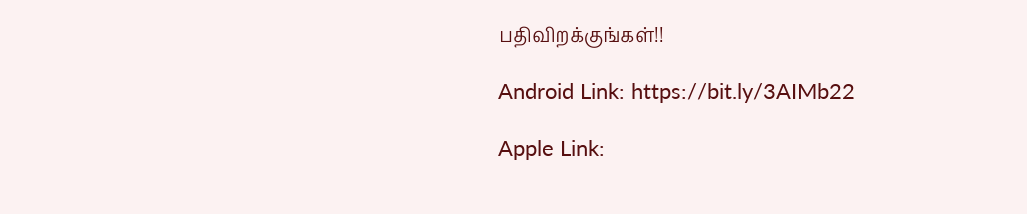பதிவிறக்குங்கள்!!

Android Link: https://bit.ly/3AIMb22

Apple Link: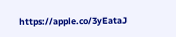https://apple.co/3yEataJ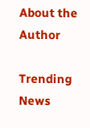About the Author

Trending News